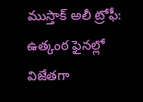ముస్తాక్ అలీ ట్రోఫీ: ఉత్కంఠ ఫైనల్లో విజేతగా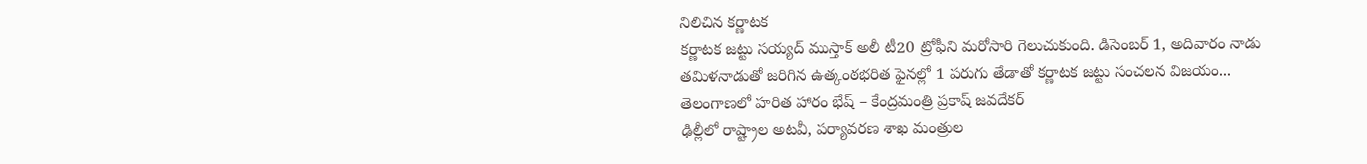నిలిచిన కర్ణాటక
కర్ణాటక జట్టు సయ్యద్ ముస్తాక్ అలీ టీ20 ట్రోఫీని మరోసారి గెలుచుకుంది. డిసెంబర్ 1, అదివారం నాడు తమిళనాడుతో జరిగిన ఉత్కంఠభరిత ఫైనల్లో 1 పరుగు తేడాతో కర్ణాటక జట్టు సంచలన విజయం...
తెలంగాణలో హరిత హారం భేష్ – కేంద్రమంత్రి ప్రకాష్ జవదేకర్
ఢిల్లీలో రాష్ట్రాల అటవీ, పర్యావరణ శాఖ మంత్రుల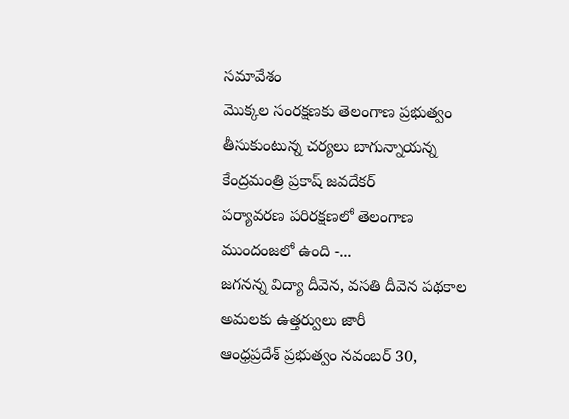సమావేశం
మొక్కల సంరక్షణకు తెలంగాణ ప్రభుత్వం తీసుకుంటున్న చర్యలు బాగున్నాయన్న కేంద్రమంత్రి ప్రకాష్ జవదేకర్
పర్యావరణ పరిరక్షణలో తెలంగాణ ముందంజలో ఉంది -...
జగనన్న విద్యా దీవెన, వసతి దీవెన పథకాల అమలకు ఉత్తర్వులు జారీ
ఆంధ్రప్రదేశ్ ప్రభుత్వం నవంబర్ 30,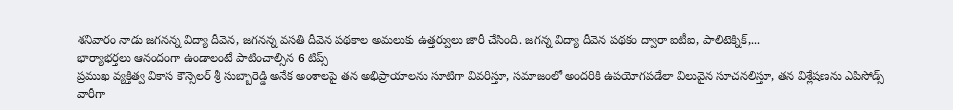శనివారం నాడు జగనన్న విద్యా దీవెన, జగనన్న వసతి దీవెన పథకాల అమలుకు ఉత్తర్వులు జారీ చేసింది. జగన్న విద్యా దీవెన పథకం ద్వారా ఐటీఐ, పాలిటెక్నిక్,...
భార్యాభర్తలు ఆనందంగా ఉండాలంటే పాటించాల్సిన 6 టిప్స్
ప్రముఖ వ్యక్తిత్వ వికాస కౌన్సెలర్ శ్రీ సుబ్బారెడ్డి అనేక అంశాలపై తన అభిప్రాయాలను సూటిగా వివరిస్తూ, సమాజంలో అందరికి ఉపయోగపడేలా విలువైన సూచనలిస్తూ, తన విశ్లేషణను ఎపిసోడ్స్ వారీగా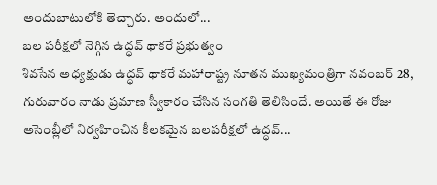అందుబాటులోకి తెచ్చారు. అందులో...
బల పరీక్షలో నెగ్గిన ఉద్ధవ్ థాకరే ప్రభుత్వం
శివసేన అధ్యక్షుడు ఉద్ధవ్ థాకరే మహారాష్ట్ర నూతన ముఖ్యమంత్రిగా నవంబర్ 28, గురువారం నాడు ప్రమాణ స్వీకారం చేసిన సంగతి తెలిసిందే. అయితే ఈ రోజు అసెంబ్లీలో నిర్వహించిన కీలకమైన బలపరీక్షలో ఉద్ధవ్...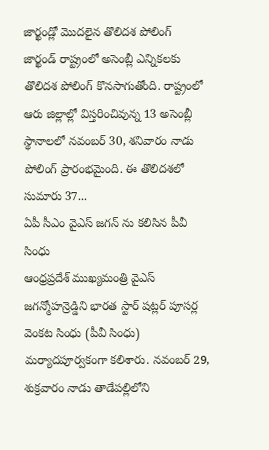జార్ఖండ్లో మొదలైన తొలిదశ పోలింగ్
జార్ఖండ్ రాష్ట్రంలో అసెంబ్లీ ఎన్నికలకు తొలిదశ పోలింగ్ కొనసాగుతోంది. రాష్ట్రంలో ఆరు జిల్లాల్లో విస్తరించివున్న 13 అసెంబ్లీ స్థానాలలో నవంబర్ 30, శనివారం నాడు పోలింగ్ ప్రారంభమైంది. ఈ తొలిదశలో సుమారు 37...
ఏపీ సీఎం వైఎస్ జగన్ ను కలిసిన పీవీ సింధు
ఆంధ్రప్రదేశ్ ముఖ్యమంత్రి వైఎస్ జగన్మోహన్రెడ్డిని భారత స్టార్ షట్లర్ పూసర్ల వెంకట సింధు (పీవీ సింధు) మర్యాదపూర్వకంగా కలిశారు. నవంబర్ 29, శుక్రవారం నాడు తాడేపల్లిలోని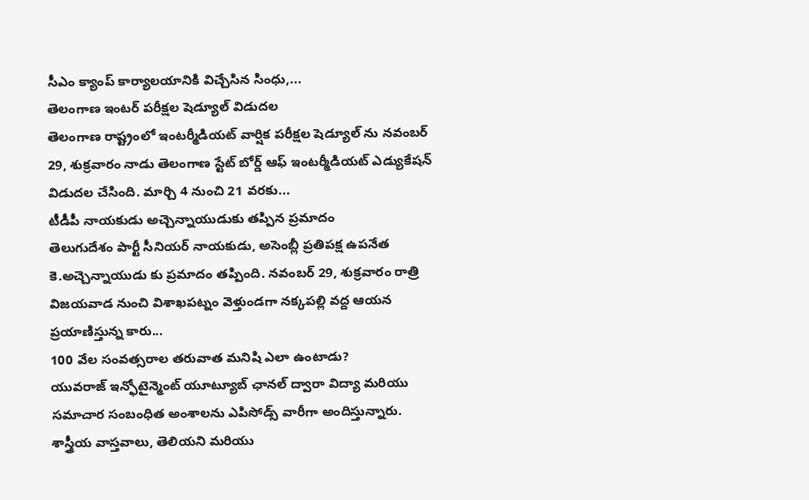సీఎం క్యాంప్ కార్యాలయానికి విచ్చేసిన సింధు,...
తెలంగాణ ఇంటర్ పరీక్షల షెడ్యూల్ విడుదల
తెలంగాణ రాష్ట్రంలో ఇంటర్మీడియట్ వార్షిక పరీక్షల షెడ్యూల్ ను నవంబర్ 29, శుక్రవారం నాడు తెలంగాణ స్టేట్ బోర్డ్ ఆఫ్ ఇంటర్మీడియట్ ఎడ్యుకేషన్ విడుదల చేసింది. మార్చి 4 నుంచి 21 వరకు...
టీడీపీ నాయకుడు అచ్చెన్నాయుడుకు తప్పిన ప్రమాదం
తెలుగుదేశం పార్టీ సీనియర్ నాయకుడు, అసెంబ్లీ ప్రతిపక్ష ఉపనేత కె.అచ్చెన్నాయుడు కు ప్రమాదం తప్పింది. నవంబర్ 29, శుక్రవారం రాత్రి విజయవాడ నుంచి విశాఖపట్నం వెళ్తుండగా నక్కపల్లి వద్ద ఆయన ప్రయాణిస్తున్న కారు...
100 వేల సంవత్సరాల తరువాత మనిషి ఎలా ఉంటాడు?
యువరాజ్ ఇన్ఫోటైన్మెంట్ యూట్యూబ్ ఛానల్ ద్వారా విద్యా మరియు సమాచార సంబంధిత అంశాలను ఎపిసోడ్స్ వారీగా అందిస్తున్నారు. శాస్త్రీయ వాస్తవాలు, తెలియని మరియు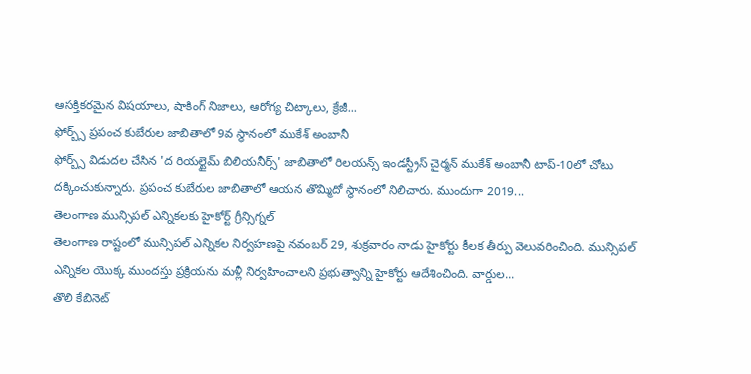ఆసక్తికరమైన విషయాలు, షాకింగ్ నిజాలు, ఆరోగ్య చిట్కాలు, క్రేజీ...
ఫోర్బ్స్ ప్రపంచ కుబేరుల జాబితాలో 9వ స్థానంలో ముకేశ్ అంబానీ
ఫోర్బ్స్ విడుదల చేసిన 'ద రియల్టైమ్ బిలియనీర్స్' జాబితాలో రిలయన్స్ ఇండస్ట్రీస్ చైర్మన్ ముకేశ్ అంబానీ టాప్-10లో చోటు దక్కించుకున్నారు. ప్రపంచ కుబేరుల జాబితాలో ఆయన తొమ్మిదో స్థానంలో నిలిచారు. ముందుగా 2019...
తెలంగాణ మున్సిపల్ ఎన్నికలకు హైకోర్ట్ గ్రీన్సిగ్నల్
తెలంగాణ రాష్టంలో మున్సిపల్ ఎన్నికల నిర్వహణపై నవంబర్ 29, శుక్రవారం నాడు హైకోర్టు కీలక తీర్పు వెలువరించింది. మున్సిపల్ ఎన్నికల యొక్క ముందస్తు ప్రక్రియను మళ్లీ నిర్వహించాలని ప్రభుత్వాన్ని హైకోర్టు ఆదేశించింది. వార్డుల...
తొలి కేబినెట్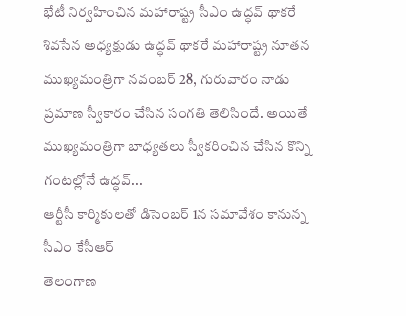భేటీ నిర్వహించిన మహారాష్ట్ర సీఎం ఉద్ధవ్ థాకరే
శివసేన అధ్యక్షుడు ఉద్ధవ్ థాకరే మహారాష్ట్ర నూతన ముఖ్యమంత్రిగా నవంబర్ 28, గురువారం నాడు ప్రమాణ స్వీకారం చేసిన సంగతి తెలిసిందే. అయితే ముఖ్యమంత్రిగా బాధ్యతలు స్వీకరించిన చేసిన కొన్ని గంటల్లోనే ఉద్ధవ్...
ఆర్టీసీ కార్మికులతో డిసెంబర్ 1న సమావేశం కానున్న సీఎం కేసీఆర్
తెలంగాణ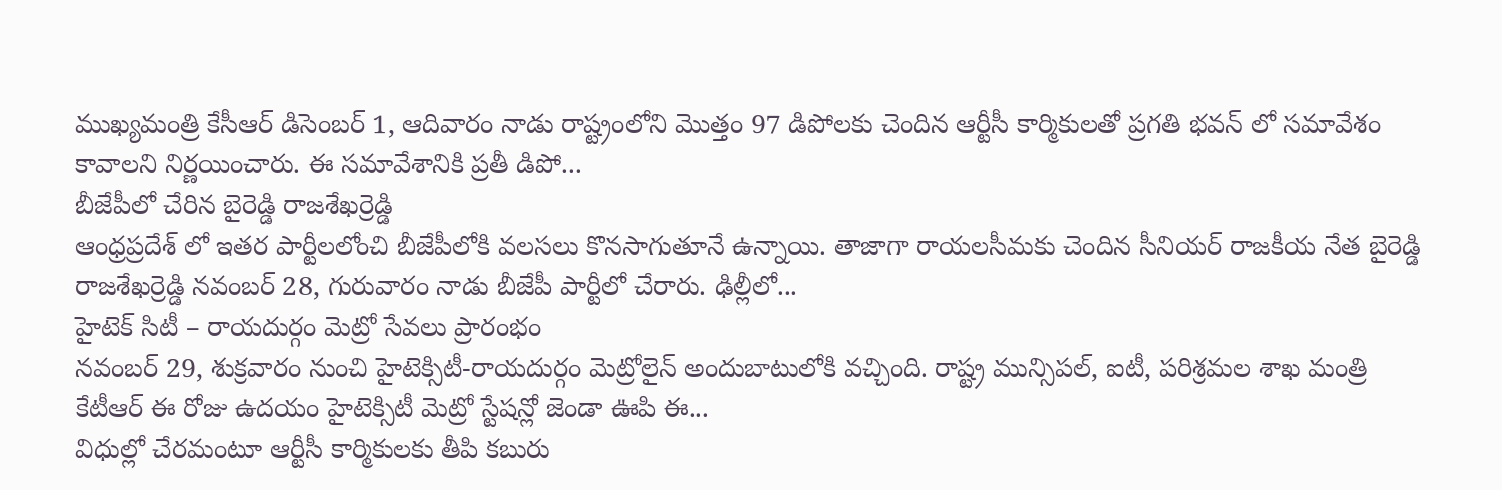ముఖ్యమంత్రి కేసీఆర్ డిసెంబర్ 1, ఆదివారం నాడు రాష్ట్రంలోని మొత్తం 97 డిపోలకు చెందిన ఆర్టీసీ కార్మికులతో ప్రగతి భవన్ లో సమావేశం కావాలని నిర్ణయించారు. ఈ సమావేశానికి ప్రతీ డిపో...
బీజేపీలో చేరిన బైరెడ్డి రాజశేఖర్రెడ్డి
ఆంధ్రప్రదేశ్ లో ఇతర పార్టీలలోంచి బీజేపీలోకి వలసలు కొనసాగుతూనే ఉన్నాయి. తాజాగా రాయలసీమకు చెందిన సీనియర్ రాజకీయ నేత బైరెడ్డి రాజశేఖర్రెడ్డి నవంబర్ 28, గురువారం నాడు బీజేపీ పార్టీలో చేరారు. ఢిల్లీలో...
హైటెక్ సిటీ – రాయదుర్గం మెట్రో సేవలు ప్రారంభం
నవంబర్ 29, శుక్రవారం నుంచి హైటెక్సిటీ-రాయదుర్గం మెట్రోలైన్ అందుబాటులోకి వచ్చింది. రాష్ట్ర మున్సిపల్, ఐటీ, పరిశ్రమల శాఖ మంత్రి కేటీఆర్ ఈ రోజు ఉదయం హైటెక్సిటీ మెట్రో స్టేషన్లో జెండా ఊపి ఈ...
విధుల్లో చేరమంటూ ఆర్టీసీ కార్మికులకు తీపి కబురు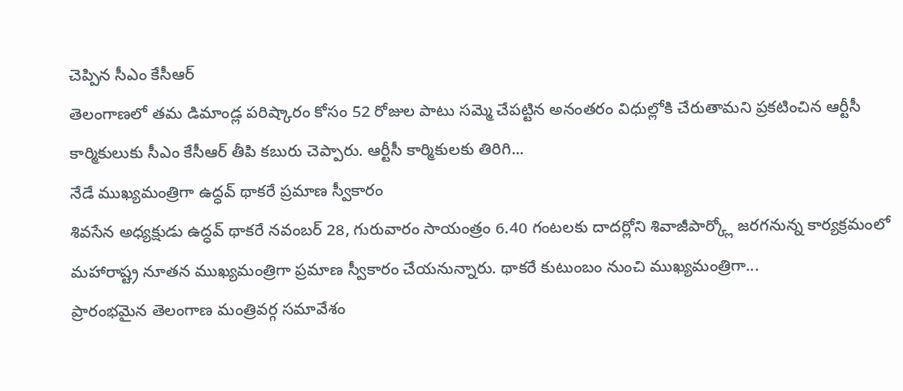చెప్పిన సీఎం కేసీఆర్
తెలంగాణలో తమ డిమాండ్ల పరిష్కారం కోసం 52 రోజుల పాటు సమ్మె చేపట్టిన అనంతరం విధుల్లోకి చేరుతామని ప్రకటించిన ఆర్టీసీ కార్మికులుకు సీఎం కేసీఆర్ తీపి కబురు చెప్పారు. ఆర్టీసీ కార్మికులకు తిరిగి...
నేడే ముఖ్యమంత్రిగా ఉద్ధవ్ థాకరే ప్రమాణ స్వీకారం
శివసేన అధ్యక్షుడు ఉద్ధవ్ థాకరే నవంబర్ 28, గురువారం సాయంత్రం 6.40 గంటలకు దాదర్లోని శివాజీపార్క్లో జరగనున్న కార్యక్రమంలో మహారాష్ట్ర నూతన ముఖ్యమంత్రిగా ప్రమాణ స్వీకారం చేయనున్నారు. థాకరే కుటుంబం నుంచి ముఖ్యమంత్రిగా...
ప్రారంభమైన తెలంగాణ మంత్రివర్గ సమావేశం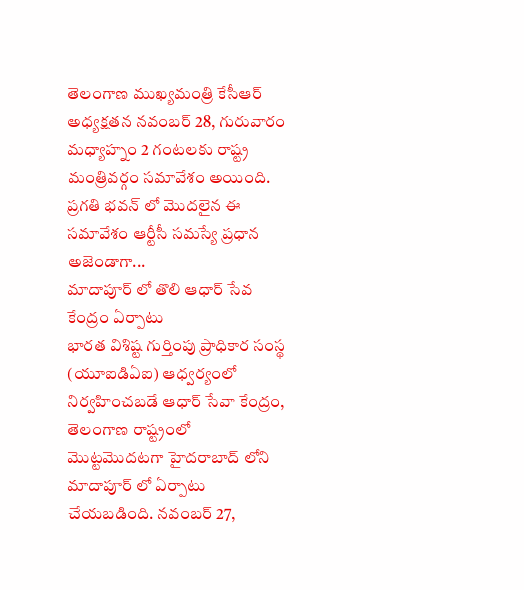తెలంగాణ ముఖ్యమంత్రి కేసీఆర్ అధ్యక్షతన నవంబర్ 28, గురువారం మధ్యాహ్నం 2 గంటలకు రాష్ట్ర మంత్రివర్గం సమావేశం అయింది. ప్రగతి భవన్ లో మొదలైన ఈ సమావేశం ఆర్టీసీ సమస్యే ప్రధాన అజెండాగా...
మాదాపూర్ లో తొలి ఆధార్ సేవ కేంద్రం ఏర్పాటు
భారత విశిష్ట గుర్తింపు ప్రాధికార సంస్థ (యూఐడిఏఐ) ఆధ్వర్యంలో నిర్వహించబడే ఆధార్ సేవా కేంద్రం, తెలంగాణ రాష్ట్రంలో మొట్టమొదటగా హైదరాబాద్ లోని మాదాపూర్ లో ఏర్పాటు చేయబడింది. నవంబర్ 27,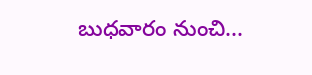బుధవారం నుంచి...